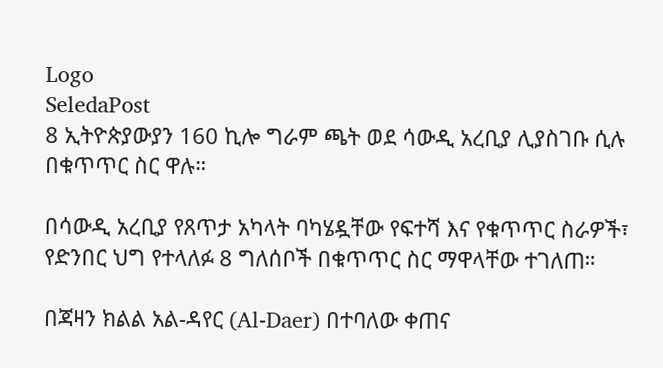Logo
SeledaPost
8 ኢትዮጵያውያን 160 ኪሎ ግራም ጫት ወደ ሳውዲ አረቢያ ሊያስገቡ ሲሉ በቁጥጥር ስር ዋሉ።

በሳውዲ አረቢያ የጸጥታ አካላት ባካሄዷቸው የፍተሻ እና የቁጥጥር ስራዎች፣ የድንበር ህግ የተላለፉ 8 ግለሰቦች በቁጥጥር ስር ማዋላቸው ተገለጠ።

በጃዛን ክልል አል-ዳየር (Al-Daer) በተባለው ቀጠና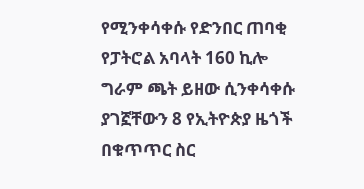የሚንቀሳቀሱ የድንበር ጠባቂ የፓትሮል አባላት 160 ኪሎ ግራም ጫት ይዘው ሲንቀሳቀሱ ያገኟቸውን 8 የኢትዮጵያ ዜጎች በቁጥጥር ስር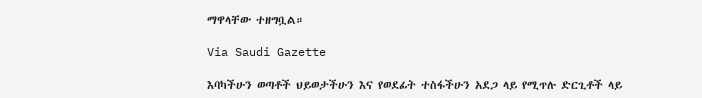ማዋላቸው ተዘግቧል።

Via Saudi Gazette

እባካችሁን ወጣቶች ህይወታችሁን እና የወደፊት ተስፋችሁን አደጋ ላይ የሚጥሉ ድርጊቶች ላይ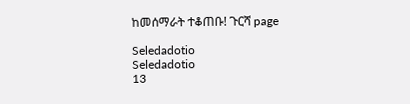ከመሰማራት ተቆጠቡ! ጉርሻ page

Seledadotio
Seledadotio
13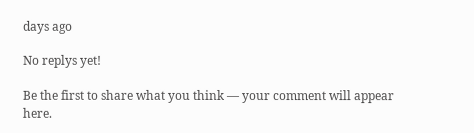days ago

No replys yet!

Be the first to share what you think — your comment will appear here.